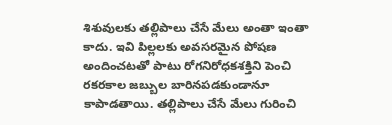శిశువులకు తల్లిపాలు చేసే మేలు అంతా ఇంతా కాదు. ఇవి పిల్లలకు అవసరమైన పోషణ అందించటతో పాటు రోగనిరోధకశక్తిని పెంచి రకరకాల జబ్బుల బారినపడకుండానూ కాపాడతాయి. తల్లిపాలు చేసే మేలు గురించి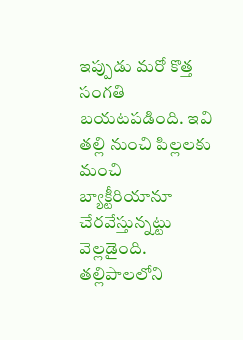ఇప్పుడు మరో కొత్త సంగతి బయటపడింది. ఇవి తల్లి నుంచి పిల్లలకు మంచి బ్యాక్టీరియానూ చేరవేస్తున్నట్టు వెల్లడైంది. తల్లిపాలలోని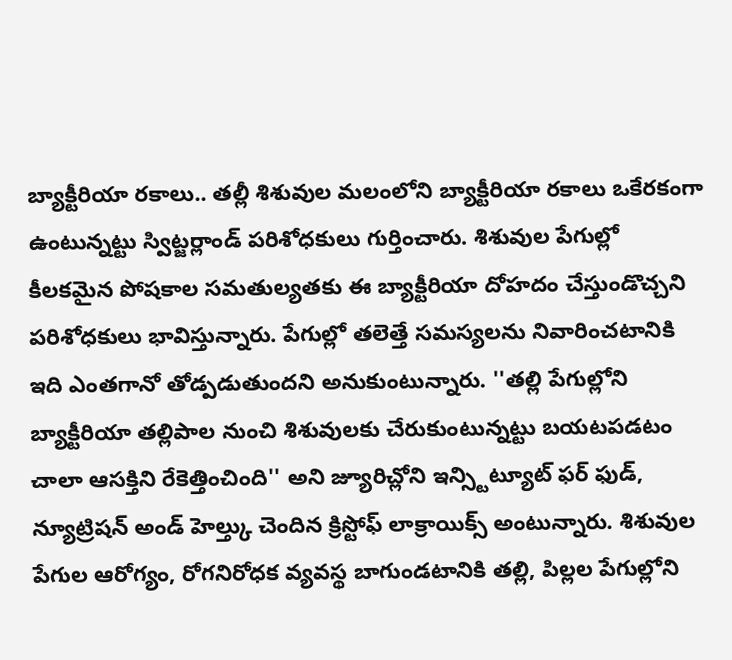బ్యాక్టీరియా రకాలు.. తల్లీ శిశువుల మలంలోని బ్యాక్టీరియా రకాలు ఒకేరకంగా ఉంటున్నట్టు స్విట్జర్లాండ్ పరిశోధకులు గుర్తించారు. శిశువుల పేగుల్లో కీలకమైన పోషకాల సమతుల్యతకు ఈ బ్యాక్టీరియా దోహదం చేస్తుండొచ్చని పరిశోధకులు భావిస్తున్నారు. పేగుల్లో తలెత్తే సమస్యలను నివారించటానికి ఇది ఎంతగానో తోడ్పడుతుందని అనుకుంటున్నారు. ''తల్లి పేగుల్లోని బ్యాక్టీరియా తల్లిపాల నుంచి శిశువులకు చేరుకుంటున్నట్టు బయటపడటం చాలా ఆసక్తిని రేకెత్తించింది'' అని జ్యూరిచ్లోని ఇన్స్టిట్యూట్ ఫర్ ఫుడ్, న్యూట్రిషన్ అండ్ హెల్త్కు చెందిన క్రిస్టోఫ్ లాక్రాయిక్స్ అంటున్నారు. శిశువుల పేగుల ఆరోగ్యం, రోగనిరోధక వ్యవస్థ బాగుండటానికి తల్లి, పిల్లల పేగుల్లోని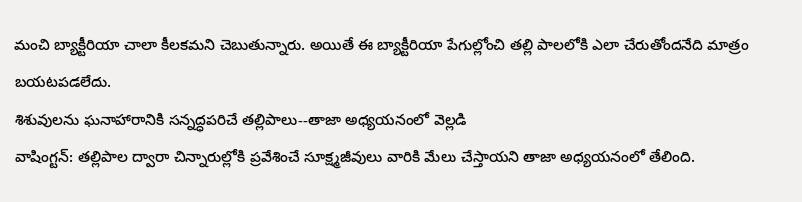మంచి బ్యాక్టీరియా చాలా కీలకమని చెబుతున్నారు. అయితే ఈ బ్యాక్టీరియా పేగుల్లోంచి తల్లి పాలలోకి ఎలా చేరుతోందనేది మాత్రం బయటపడలేదు.
శిశువులను ఘనాహారానికి సన్నద్ధపరిచే తల్లిపాలు--తాజా అధ్యయనంలో వెల్లడి
వాషింగ్టన్: తల్లిపాల ద్వారా చిన్నారుల్లోకి ప్రవేశించే సూక్ష్మజీవులు వారికి మేలు చేస్తాయని తాజా అధ్యయనంలో తేలింది.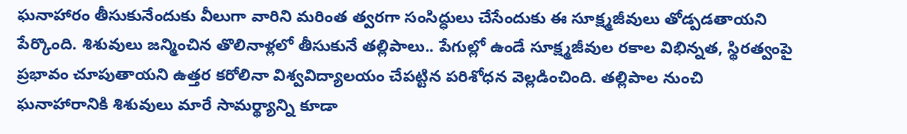ఘనాహారం తీసుకునేందుకు వీలుగా వారిని మరింత త్వరగా సంసిద్ధులు చేసేందుకు ఈ సూక్ష్మజీవులు తోడ్పడతాయని పేర్కొంది. శిశువులు జన్మించిన తొలినాళ్లలో తీసుకునే తల్లిపాలు.. పేగుల్లో ఉండే సూక్ష్మజీవుల రకాల విభిన్నత, స్థిరత్వంపై ప్రభావం చూపుతాయని ఉత్తర కరోలినా విశ్వవిద్యాలయం చేపట్టిన పరిశోధన వెల్లడించింది. తల్లిపాల నుంచి ఘనాహారానికి శిశువులు మారే సామర్థ్యాన్ని కూడా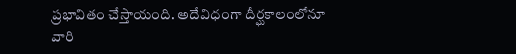ప్రభావితం చేస్తాయంది. అదేవిధంగా దీర్ఘకాలంలోనూ వారి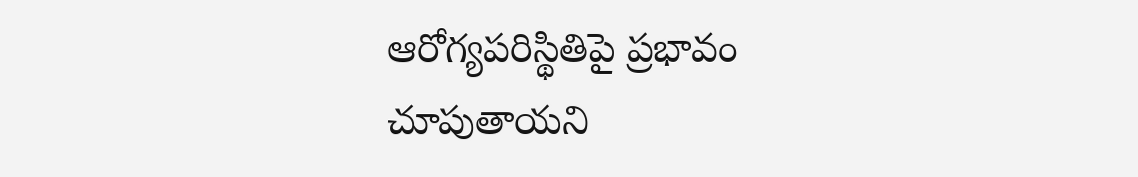ఆరోగ్యపరిస్థితిపై ప్రభావం చూపుతాయని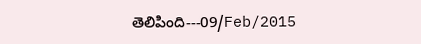తెలిపింది---09/Feb/2015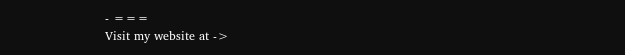- ===
Visit my website at ->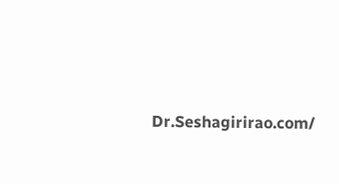Dr.Seshagirirao.com/